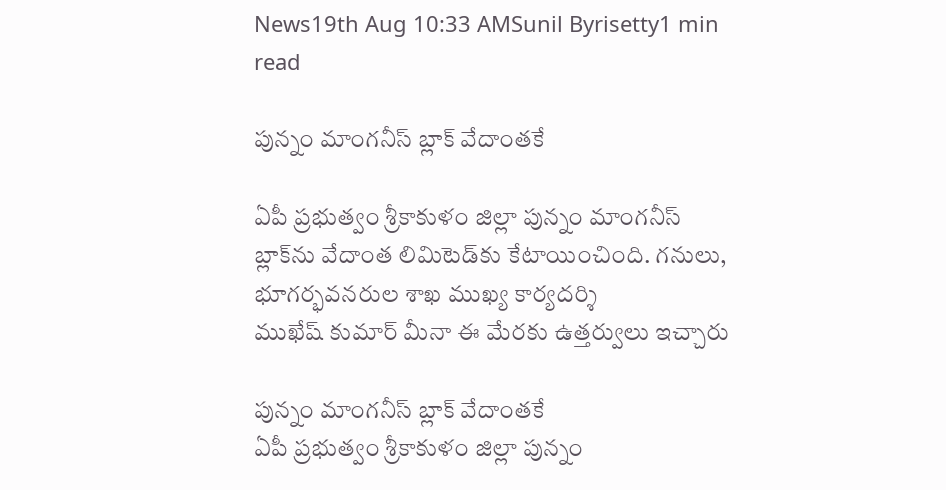News19th Aug 10:33 AMSunil Byrisetty1 min read

పున్నం మాంగనీస్ బ్లాక్ వేదాంతకే

ఏపీ ప్రభుత్వం శ్రీకాకుళం జిల్లా పున్నం మాంగనీస్ బ్లాక్‌ను వేదాంత లిమిటెడ్‌కు కేటాయించింది. గనులు, భూగర్భవనరుల శాఖ ముఖ్య కార్యదర్శి ముఖేష్‌ ‌కుమార్‌ ‌మీనా ఈ మేరకు ఉత్తర్వులు ఇచ్చారు

పున్నం మాంగనీస్ బ్లాక్ వేదాంతకే
ఏపీ ప్రభుత్వం శ్రీకాకుళం జిల్లా పున్నం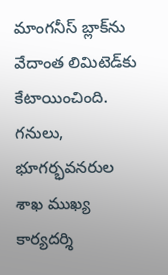మాంగనీస్ బ్లాక్‌ను వేదాంత లిమిటెడ్‌కు కేటాయించింది. గనులు, భూగర్భవనరుల శాఖ ముఖ్య కార్యదర్శి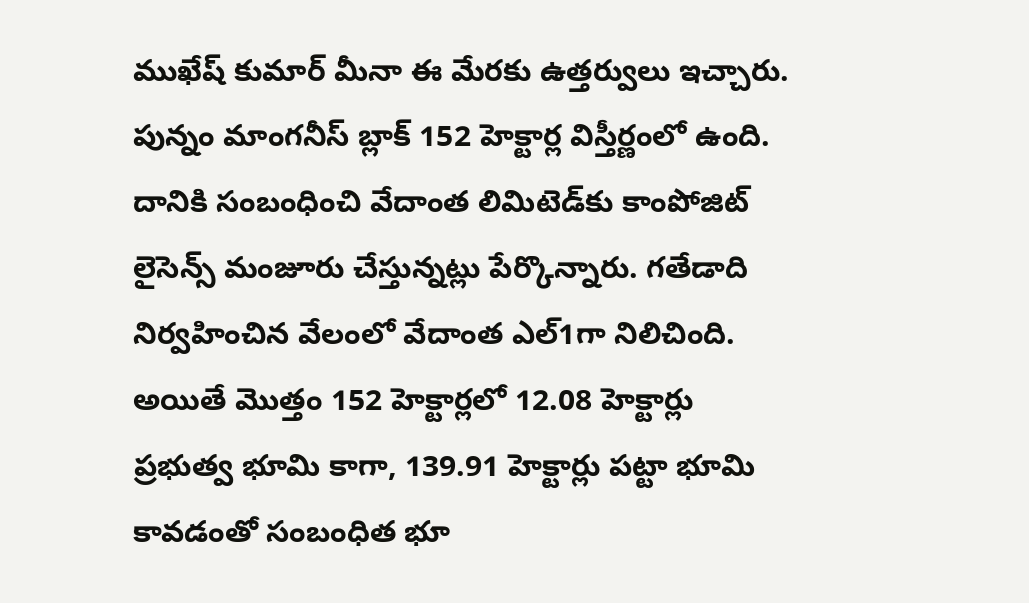ముఖేష్‌ ‌కుమార్‌ ‌మీనా ఈ మేరకు ఉత్తర్వులు ఇచ్చారు. పున్నం మాంగనీస్ బ్లాక్‌ 152 హెక్టార్ల విస్తీర్ణంలో ఉంది. దానికి సంబంధించి వేదాంత లిమిటెడ్‌కు కాంపోజిట్ లైసెన్స్ మంజూరు చేస్తున్నట్లు పేర్కొన్నారు. గతేడాది నిర్వహించిన వేలంలో వేదాంత ఎల్1గా నిలిచింది. అయితే మొత్తం 152 హెక్టార్లలో 12.08 హెక్టార్లు ప్రభుత్వ భూమి కాగా, 139.91 హెక్టార్లు పట్టా భూమి కావడంతో సంబంధిత భూ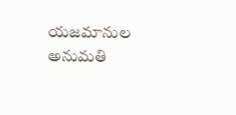యజమానుల అనుమతి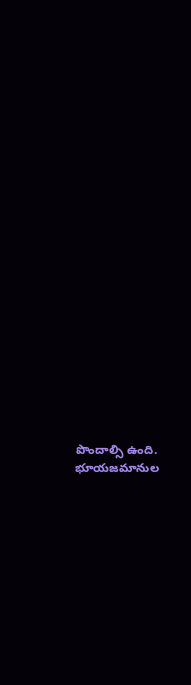పొందాల్సి ఉంది. భూయజమానుల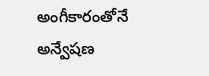అంగీకారంతోనే అన్వేషణ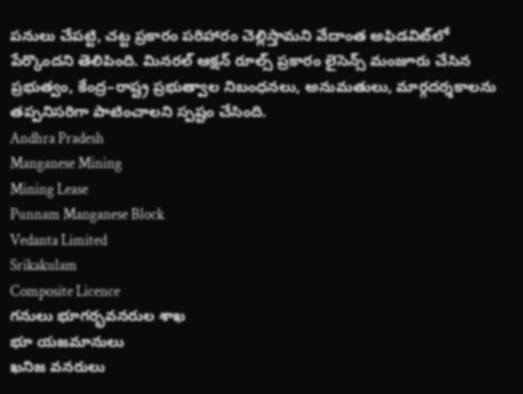పనులు చేపట్టి, చట్ట ప్రకారం పరిహారం చెల్లిస్తామని వేదాంత అఫిడవిట్‌లో పేర్కొందని తెలిపింది. మినరల్ ఆక్షన్ రూల్స్ ప్రకారం లైసెన్స్ మంజూరు చేసిన ప్రభుత్వం, కేంద్ర–రాష్ట్ర ప్రభుత్వాల నిబంధనలు, అనుమతులు, మార్గదర్శకాలను తప్పనిసరిగా పాటించాలని స్పష్టం చేసింది.
Andhra Pradesh
Manganese Mining
Mining Lease
Punnam Manganese Block
Vedanta Limited
Srikakulam
Composite Licence
గనులు భూగర్భవనరుల శాఖ
భూ యజమానులు
ఖనిజ వనరులు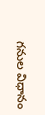గనుల విధానం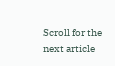Scroll for the next article